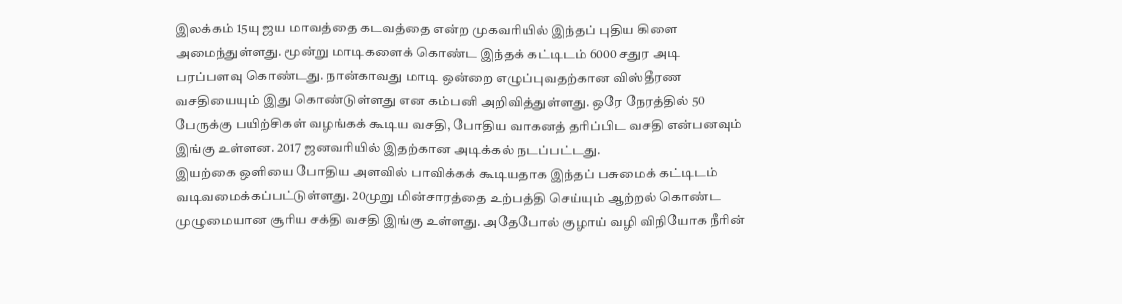இலக்கம் 15யு ஜய மாவத்தை கடவத்தை என்ற முகவரியில் இந்தப் புதிய கிளை அமைந்துள்ளது. மூன்று மாடிகளைக் கொண்ட இந்தக் கட்டிடம் 6000 சதுர அடி பரப்பளவு கொண்டது. நான்காவது மாடி ஒன்றை எழுப்புவதற்கான விஸ்தீரண வசதியையும் இது கொண்டுள்ளது என கம்பனி அறிவித்துள்ளது. ஒரே நேரத்தில் 50 பேருக்கு பயிற்சிகள் வழங்கக் கூடிய வசதி, போதிய வாகனத் தரிப்பிட வசதி என்பனவும் இங்கு உள்ளன. 2017 ஜனவரியில் இதற்கான அடிக்கல் நடப்பட்டது.
இயற்கை ஒளியை போதிய அளவில் பாவிக்கக் கூடியதாக இந்தப் பசுமைக் கட்டிடம் வடிவமைக்கப்பட்டுள்ளது. 20முறு மின்சாரத்தை உற்பத்தி செய்யும் ஆற்றல் கொண்ட முழுமையான சூரிய சக்தி வசதி இங்கு உள்ளது. அதேபோல் குழாய் வழி விநியோக நீரின்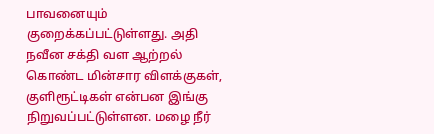பாவனையும் குறைக்கப்பட்டுள்ளது. அதி நவீன சக்தி வள ஆற்றல் கொண்ட மின்சார விளக்குகள், குளிரூட்டிகள் என்பன இங்கு நிறுவப்பட்டுள்ளன. மழை நீர்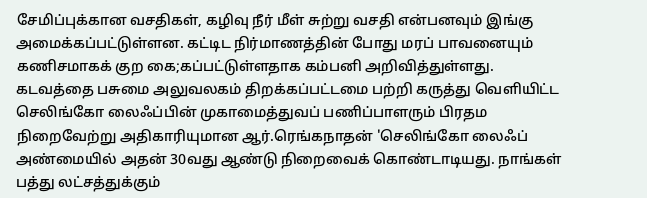சேமிப்புக்கான வசதிகள், கழிவு நீர் மீள் சுற்று வசதி என்பனவும் இங்கு அமைக்கப்பட்டுள்ளன. கட்டிட நிர்மாணத்தின் போது மரப் பாவனையும் கணிசமாகக் குற கை;கப்பட்டுள்ளதாக கம்பனி அறிவித்துள்ளது.
கடவத்தை பசுமை அலுவலகம் திறக்கப்பட்டமை பற்றி கருத்து வெளியிட்ட செலிங்கோ லைஃப்பின் முகாமைத்துவப் பணிப்பாளரும் பிரதம நிறைவேற்று அதிகாரியுமான ஆர்.ரெங்கநாதன் 'செலிங்கோ லைஃப் அண்மையில் அதன் 30வது ஆண்டு நிறைவைக் கொண்டாடியது. நாங்கள் பத்து லட்சத்துக்கும்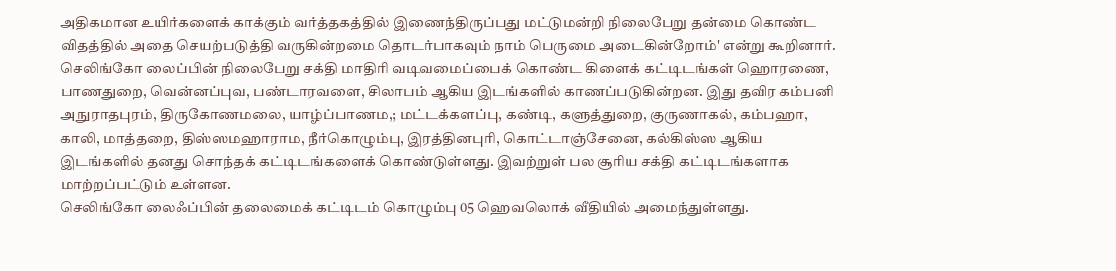அதிகமான உயிர்களைக் காக்கும் வர்த்தகத்தில் இணைந்திருப்பது மட்டுமன்றி நிலைபேறு தன்மை கொண்ட விதத்தில் அதை செயற்படுத்தி வருகின்றமை தொடர்பாகவும் நாம் பெருமை அடைகின்றோம்' என்று கூறினார்.
செலிங்கோ லைப்பின் நிலைபேறு சக்தி மாதிரி வடிவமைப்பைக் கொண்ட கிளைக் கட்டிடங்கள் ஹொரணை, பாணதுறை, வென்னப்புவ, பண்டாரவளை, சிலாபம் ஆகிய இடங்களில் காணப்படுகின்றன. இது தவிர கம்பனி அநுராதபுரம், திருகோணமலை, யாழ்ப்பாணம,; மட்டக்களப்பு, கண்டி, களுத்துறை, குருணாகல், கம்பஹா, காலி, மாத்தறை, திஸ்ஸமஹாராம, நீர்கொழும்பு, இரத்தினபுரி, கொட்டாஞ்சேனை, கல்கிஸ்ஸ ஆகிய இடங்களில் தனது சொந்தக் கட்டிடங்களைக் கொண்டுள்ளது. இவற்றுள் பல சூரிய சக்தி கட்டிடங்களாக மாற்றப்பட்டும் உள்ளன.
செலிங்கோ லைஃப்பின் தலைமைக் கட்டிடம் கொழும்பு 05 ஹெவலொக் வீதியில் அமைந்துள்ளது.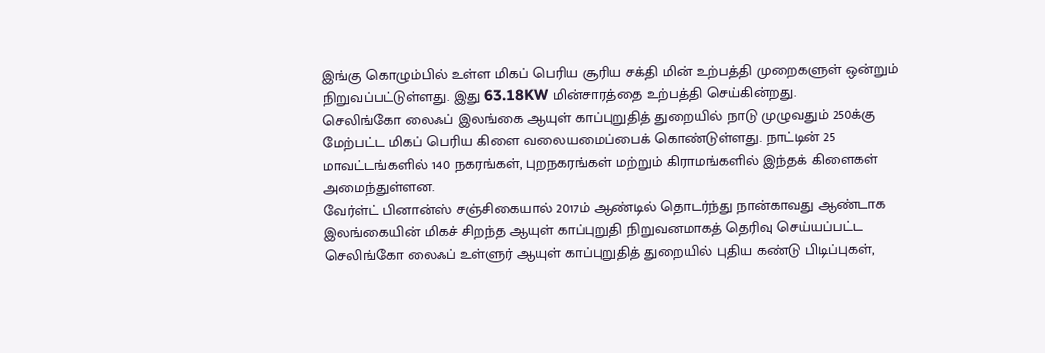இங்கு கொழும்பில் உள்ள மிகப் பெரிய சூரிய சக்தி மின் உற்பத்தி முறைகளுள் ஒன்றும் நிறுவப்பட்டுள்ளது. இது 63.18KW மின்சாரத்தை உற்பத்தி செய்கின்றது.
செலிங்கோ லைஃப் இலங்கை ஆயுள் காப்புறுதித் துறையில் நாடு முழுவதும் 250க்கு மேற்பட்ட மிகப் பெரிய கிளை வலையமைப்பைக் கொண்டுள்ளது. நாட்டின் 25 மாவட்டங்களில் 140 நகரங்கள், புறநகரங்கள் மற்றும் கிராமங்களில் இந்தக் கிளைகள் அமைந்துள்ளன.
வேர்ள்ட் பினான்ஸ் சஞ்சிகையால் 2017ம் ஆண்டில் தொடர்ந்து நான்காவது ஆண்டாக இலங்கையின் மிகச் சிறந்த ஆயுள் காப்புறுதி நிறுவனமாகத் தெரிவு செய்யப்பட்ட செலிங்கோ லைஃப் உள்ளுர் ஆயுள் காப்புறுதித் துறையில் புதிய கண்டு பிடிப்புகள்,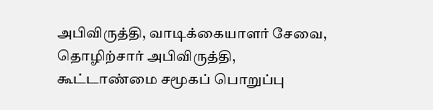அபிவிருத்தி, வாடிக்கையாளர் சேவை, தொழிற்சார் அபிவிருத்தி, கூட்டாண்மை சமூகப் பொறுப்பு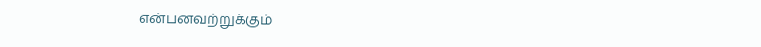என்பனவற்றுக்கும்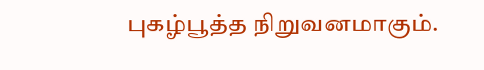புகழ்பூத்த நிறுவனமாகும்.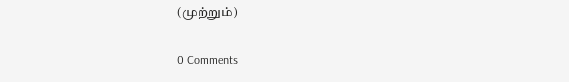(முற்றும்)

0 Comments